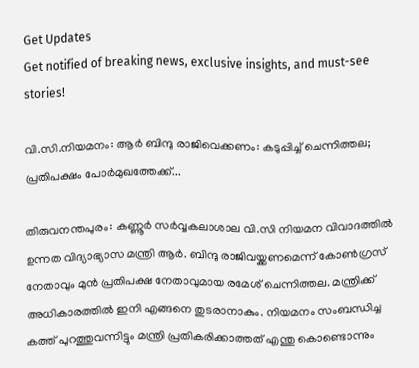Get Updates
Get notified of breaking news, exclusive insights, and must-see stories!

വി.സി.നിയമനം: ആർ ബിന്ദു രാജിവെക്കണം: കടുപ്പിച്ച് ചെന്നിത്തല; പ്രതിപക്ഷം പോർമുഖത്തേക്ക്...

തിരുവനന്തപുരം: കണ്ണൂർ സർവ്വകലാശാല വി.സി നിയമന വിവാദത്തിൽ ഉന്നത വിദ്യാഭ്യാസ മന്ത്രി ആർ. ബിന്ദു രാജിവയ്ക്കണമെന്ന് കോൺഗ്രസ് നേതാവും മുൻ പ്രതിപക്ഷ നേതാവുമായ രമേശ് ചെന്നിത്തല. മന്ത്രിക്ക് അധികാരത്തിൽ ഇനി എങ്ങനെ തുടരാനാകും. നിയമനം സംബന്ധിച്ച കത്ത് പുറത്തുവന്നിട്ടും മന്ത്രി പ്രതികരിക്കാത്തത് എന്തു കൊണ്ടൊന്നും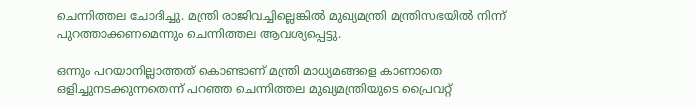ചെന്നിത്തല ചോദിച്ചു. മന്ത്രി രാജിവച്ചില്ലെങ്കിൽ മുഖ്യമന്ത്രി മന്ത്രിസഭയിൽ നിന്ന് പുറത്താക്കണമെന്നും ചെന്നിത്തല ആവശ്യപ്പെട്ടു.

ഒന്നും പറയാനില്ലാത്തത് കൊണ്ടാണ് മന്ത്രി മാധ്യമങ്ങളെ കാണാതെ ഒളിച്ചുനടക്കുന്നതെന്ന് പറഞ്ഞ ചെന്നിത്തല മുഖ്യമന്ത്രിയുടെ പ്രൈവറ്റ്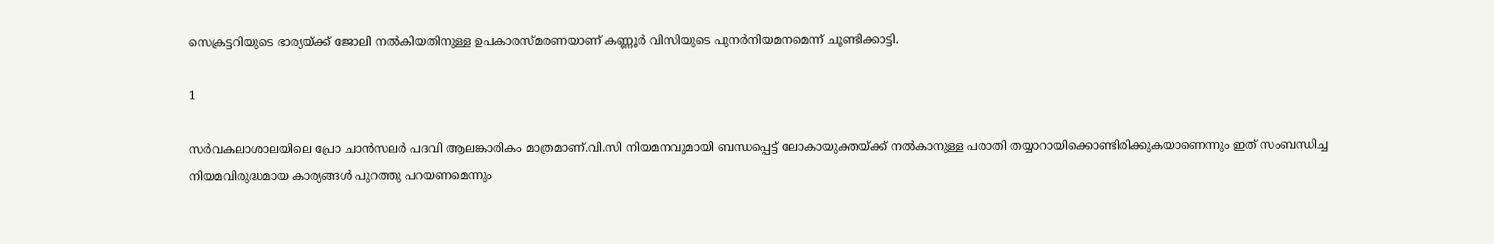സെക്രട്ടറിയുടെ ഭാര്യയ്ക്ക് ജോലി നൽകിയതിനുള്ള ഉപകാരസ്മരണയാണ് കണ്ണൂർ വിസിയുടെ പുനർനിയമനമെന്ന് ചൂണ്ടിക്കാട്ടി.

1

സർവകലാശാലയിലെ പ്രോ ചാൻസലർ പദവി ആലങ്കാരികം മാത്രമാണ്.വി.സി നിയമനവുമായി ബന്ധപ്പെട്ട് ലോകായുക്തയ്ക്ക് നൽകാനുള്ള പരാതി തയ്യാറായിക്കൊണ്ടിരിക്കുകയാണെന്നും ഇത് സംബന്ധിച്ച നിയമവിരുദ്ധമായ കാര്യങ്ങൾ പുറത്തു പറയണമെന്നും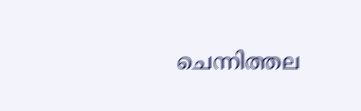ചെന്നിത്തല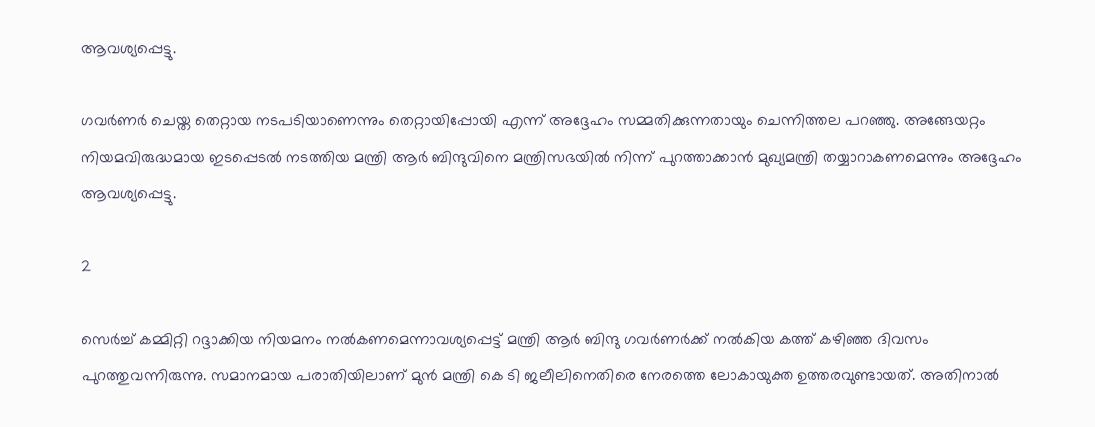ആവശ്യപ്പെട്ടു.

ഗവർണർ ചെയ്ത തെറ്റായ നടപടിയാണെന്നും തെറ്റായിപ്പോയി എന്ന് അദ്ദേഹം സമ്മതിക്കുന്നതായും ചെന്നിത്തല പറഞ്ഞു. അങ്ങേയറ്റം നിയമവിരുദ്ധമായ ഇടപ്പെടൽ നടത്തിയ മന്ത്രി ആർ ബിന്ദുവിനെ മന്ത്രിസഭയിൽ നിന്ന് പുറത്താക്കാൻ മുഖ്യമന്ത്രി തയ്യാറാകണമെന്നും അദ്ദേഹം ആവശ്യപ്പെട്ടു.

2

സെർച്ച് കമ്മിറ്റി റദ്ദാക്കിയ നിയമനം നൽകണമെന്നാവശ്യപ്പെട്ട് മന്ത്രി ആ‍ർ ബിന്ദു ഗവർണർക്ക് നൽകിയ കത്ത് കഴിഞ്ഞ ദിവസം പുറത്തുവന്നിരുന്നു. സമാനമായ പരാതിയിലാണ് മുൻ മന്ത്രി കെ ടി ജലീലിനെതിരെ നേരത്തെ ലോകായുക്ത ഉത്തരവുണ്ടായത്. അതിനാൽ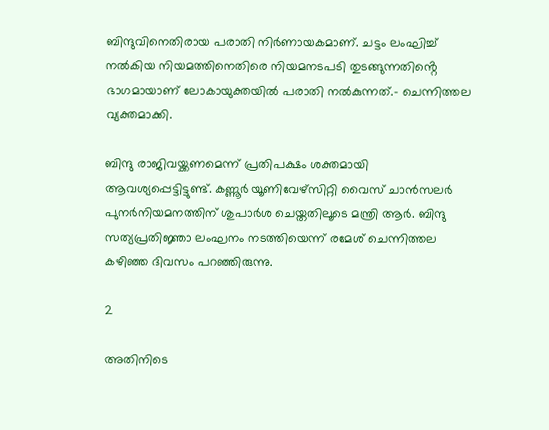ബിന്ദുവിനെതിരായ പരാതി നിർണായകമാണ്. ചട്ടം ലംഘിച്ച് നൽകിയ നിയമത്തിനെതിരെ നിയമനടപടി തുടങ്ങുന്നതിൻ്റെ ഭാഗമായാണ് ലോകായുക്തയിൽ പരാതി നൽകുന്നത്.- ചെന്നിത്തല വ്യക്തമാക്കി.

ബിന്ദു രാജിവയ്ക്കണമെന്ന് പ്രതിപക്ഷം ശക്തമായി ആവശ്യപ്പെട്ടിട്ടുണ്ട്. കണ്ണൂർ യൂണിവേഴ്സിറ്റി വൈസ് ചാൻസലർ പുനർനിയമനത്തിന് ശുപാർശ ചെയ്തതിലൂടെ മന്ത്രി ആർ. ബിന്ദു സത്യപ്രതിജ്ഞാ ലംഘനം നടത്തിയെന്ന് രമേശ് ചെന്നിത്തല കഴിഞ്ഞ ദിവസം പറഞ്ഞിരുന്നു.

2

അതിനിടെ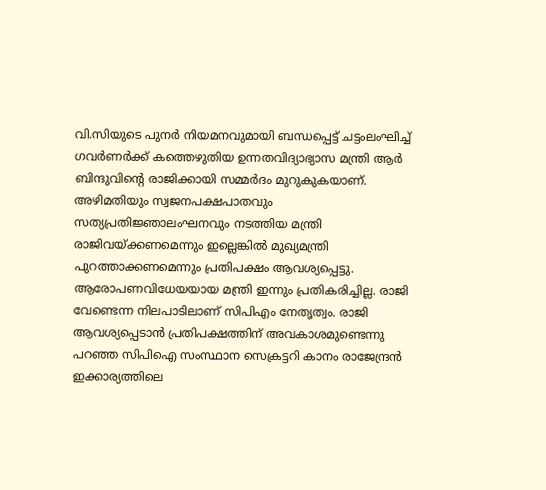വി.സിയുടെ പുനർ നിയമനവുമായി ബന്ധപ്പെട്ട് ചട്ടംലംഘിച്ച് ഗവർണർക്ക് കത്തെഴുതിയ ഉന്നതവിദ്യാഭ്യാസ മന്ത്രി ആര്‍ ബിന്ദുവിന്‍റെ രാജിക്കായി സമ്മര്‍ദം മുറുകുകയാണ്. അഴിമതിയും സ്വജനപക്ഷപാതവും സത്യപ്രതിജ്ഞാലംഘനവും നടത്തിയ മന്ത്രി രാജിവയ്ക്കണമെന്നും ഇല്ലെങ്കില്‍ മുഖ്യമന്ത്രി പുറത്താക്കണമെന്നും പ്രതിപക്ഷം ആവശ്യപ്പെട്ടു. ആരോപണവിധേയയായ മന്ത്രി ഇന്നും പ്രതികരിച്ചില്ല. രാജി വേണ്ടെന്ന നിലപാടിലാണ് സിപിഎം നേതൃത്വം. രാജി ആവശ്യപ്പെടാന്‍ പ്രതിപക്ഷത്തിന് അവകാശമുണ്ടെന്നു പറഞ്ഞ സിപിഐ സംസ്ഥാന സെക്രട്ടറി കാനം രാജേന്ദ്രന്‍ ഇക്കാര്യത്തിലെ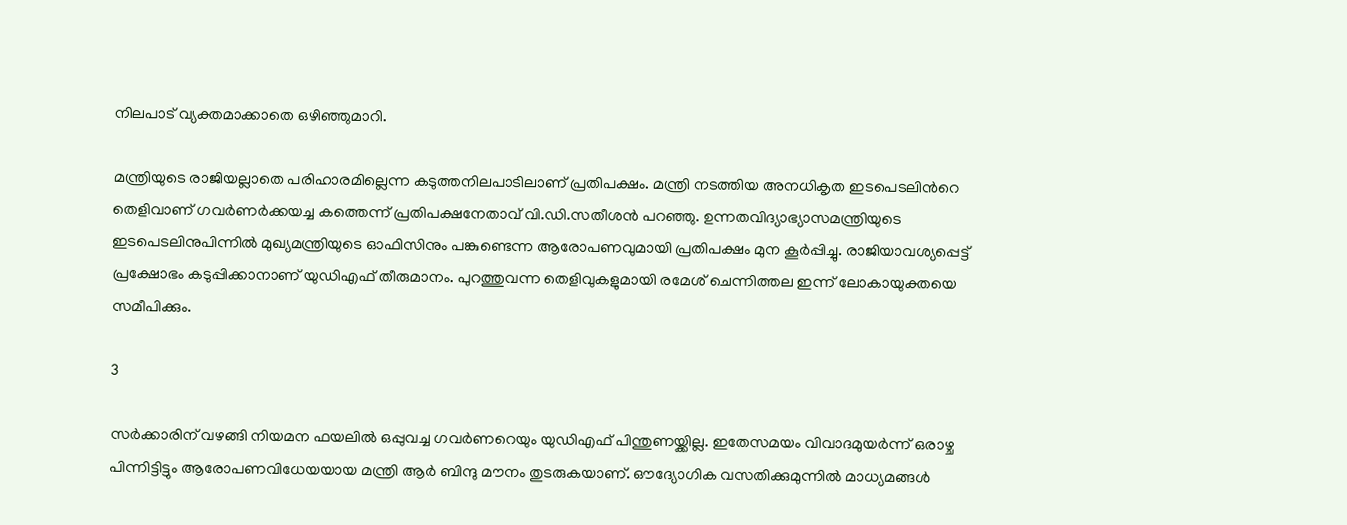നിലപാട് വ്യക്തമാക്കാതെ ഒഴിഞ്ഞുമാറി.

മന്ത്രിയുടെ രാജിയല്ലാതെ പരിഹാരമില്ലെന്ന കടുത്തനിലപാടിലാണ് പ്രതിപക്ഷം. മന്ത്രി നടത്തിയ അനധികൃത ഇടപെടലിന്‍റെ തെളിവാണ് ഗവര്‍ണര്‍ക്കയച്ച കത്തെന്ന് പ്രതിപക്ഷനേതാവ് വി.ഡി.സതീശന്‍ പറഞ്ഞു. ഉന്നതവിദ്യാഭ്യാസമന്ത്രിയുടെ ഇടപെടലിനുപിന്നില്‍ മുഖ്യമന്ത്രിയുടെ ഓഫിസിനും പങ്കുണ്ടെന്ന ആരോപണവുമായി പ്രതിപക്ഷം മുന കൂര്‍പ്പിച്ചു. രാജിയാവശ്യപ്പെട്ട് പ്രക്ഷോഭം കടുപ്പിക്കാനാണ് യുഡിഎഫ് തീരുമാനം. പുറത്തുവന്ന തെളിവുകളുമായി രമേശ് ചെന്നിത്തല ഇന്ന് ലോകായുക്തയെ സമീപിക്കും.

3

സര്‍ക്കാരിന് വഴങ്ങി നിയമന ഫയലില്‍ ഒപ്പുവച്ച ഗവര്‍ണറെയും യുഡിഎഫ് പിന്തുണയ്ക്കില്ല. ഇതേസമയം വിവാദമുയര്‍ന്ന് ഒരാഴ്ച പിന്നിട്ടിട്ടും ആരോപണവിധേയയായ മന്ത്രി ആര്‍ ബിന്ദു മൗനം തുടരുകയാണ്. ഔദ്യോഗിക വസതിക്കുമുന്നില്‍ മാധ്യമങ്ങള്‍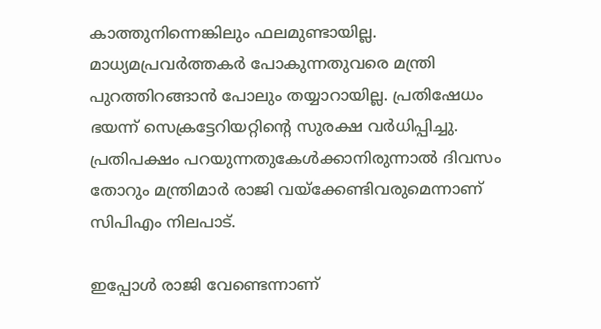കാത്തുനിന്നെങ്കിലും ഫലമുണ്ടായില്ല. മാധ്യമപ്രവര്‍ത്തകര്‍ പോകുന്നതുവരെ മന്ത്രി പുറത്തിറങ്ങാന്‍ പോലും തയ്യാറായില്ല. പ്രതിഷേധം ഭയന്ന് സെക്രട്ടേറിയറ്റിന്‍റെ സുരക്ഷ വര്‍ധിപ്പിച്ചു. പ്രതിപക്ഷം പറയുന്നതുകേള്‍ക്കാനിരുന്നാല്‍ ദിവസം തോറും മന്ത്രിമാര്‍ രാജി വയ്ക്കേണ്ടിവരുമെന്നാണ് സിപിഎം നിലപാട്.

ഇപ്പോള്‍ രാജി വേണ്ടെന്നാണ്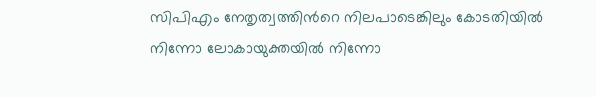സിപിഎം നേതൃത്വത്തിന്‍റെ നിലപാടെങ്കിലും കോടതിയില്‍ നിന്നോ ലോകായുക്തയില്‍ നിന്നോ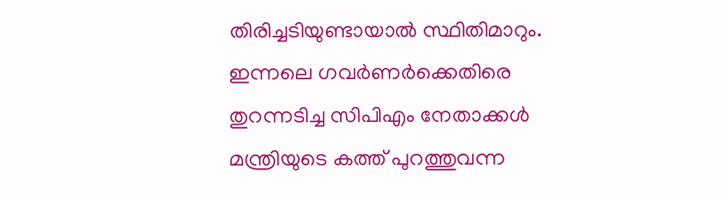തിരിച്ചടിയുണ്ടായാല്‍ സ്ഥിതിമാറും. ഇന്നലെ ഗവര്‍ണര്‍ക്കെതിരെ തുറന്നടിച്ച സിപിഎം നേതാക്കള്‍ മന്ത്രിയുടെ കത്ത് പുറത്തുവന്ന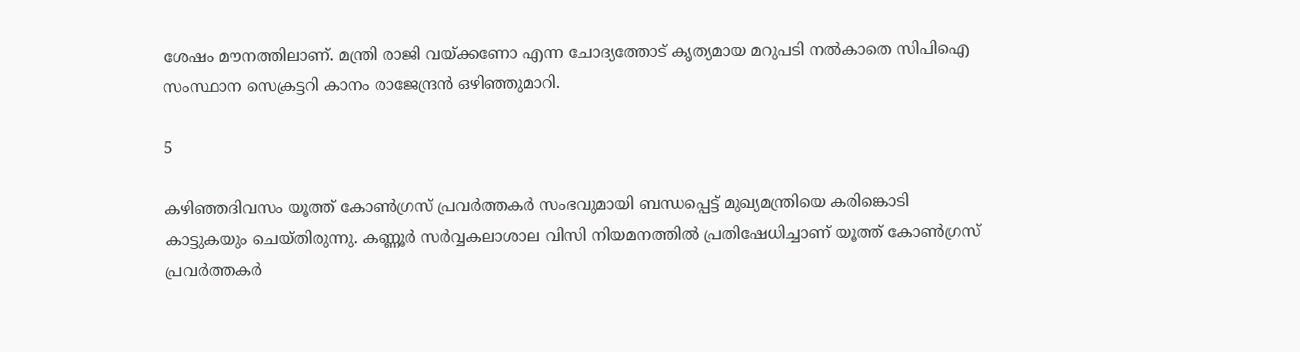ശേഷം മൗനത്തിലാണ്. മന്ത്രി രാജി വയ്ക്കണോ എന്ന ചോദ്യത്തോട് കൃത്യമായ മറുപടി നല്‍കാതെ സിപിഐ സംസ്ഥാന സെക്രട്ടറി കാനം രാജേന്ദ്രന്‍ ഒഴിഞ്ഞുമാറി.

5

കഴിഞ്ഞദിവസം യൂത്ത് കോൺഗ്രസ് പ്രവർത്തകർ സംഭവുമായി ബന്ധപ്പെട്ട് മുഖ്യമന്ത്രിയെ കരിങ്കൊടി കാട്ടുകയും ചെയ്തിരുന്നു. കണ്ണൂർ സർവ്വകലാശാല വിസി നിയമനത്തിൽ പ്രതിഷേധിച്ചാണ് യൂത്ത് കോൺഗ്രസ് പ്രവർത്തകർ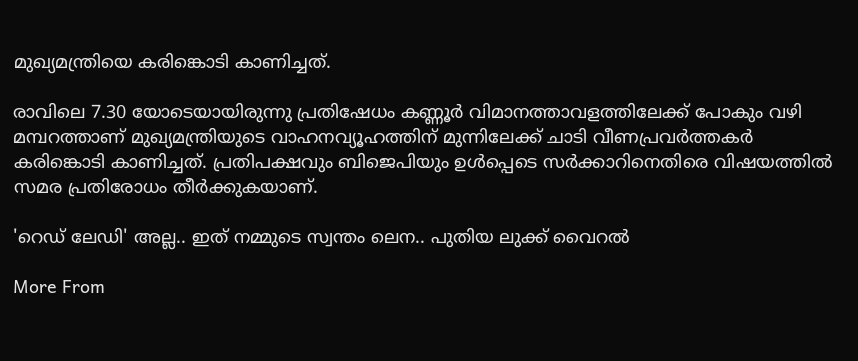മുഖ്യമന്ത്രിയെ കരിങ്കൊടി കാണിച്ചത്.

രാവിലെ 7.30 യോടെയായിരുന്നു പ്രതിഷേധം കണ്ണൂർ വിമാനത്താവളത്തിലേക്ക് പോകും വഴി മമ്പറത്താണ് മുഖ്യമന്ത്രിയുടെ വാഹനവ്യൂഹത്തിന് മുന്നിലേക്ക് ചാടി വീണപ്രവർത്തകർ കരിങ്കൊടി കാണിച്ചത്. പ്രതിപക്ഷവും ബിജെപിയും ഉൾപ്പെടെ സർക്കാറിനെതിരെ വിഷയത്തിൽ സമര പ്രതിരോധം തീർക്കുകയാണ്.

'റെഡ് ലേഡി' അല്ല.. ഇത് നമ്മുടെ സ്വന്തം ലെന.. പുതിയ ലുക്ക് വൈറൽ

More From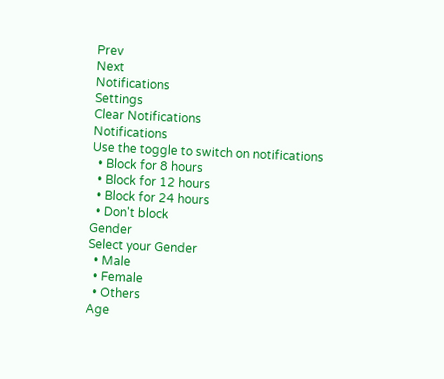Prev
Next
Notifications
Settings
Clear Notifications
Notifications
Use the toggle to switch on notifications
  • Block for 8 hours
  • Block for 12 hours
  • Block for 24 hours
  • Don't block
Gender
Select your Gender
  • Male
  • Female
  • Others
Age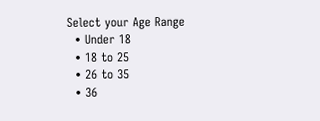Select your Age Range
  • Under 18
  • 18 to 25
  • 26 to 35
  • 36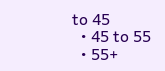to 45
  • 45 to 55
  • 55+